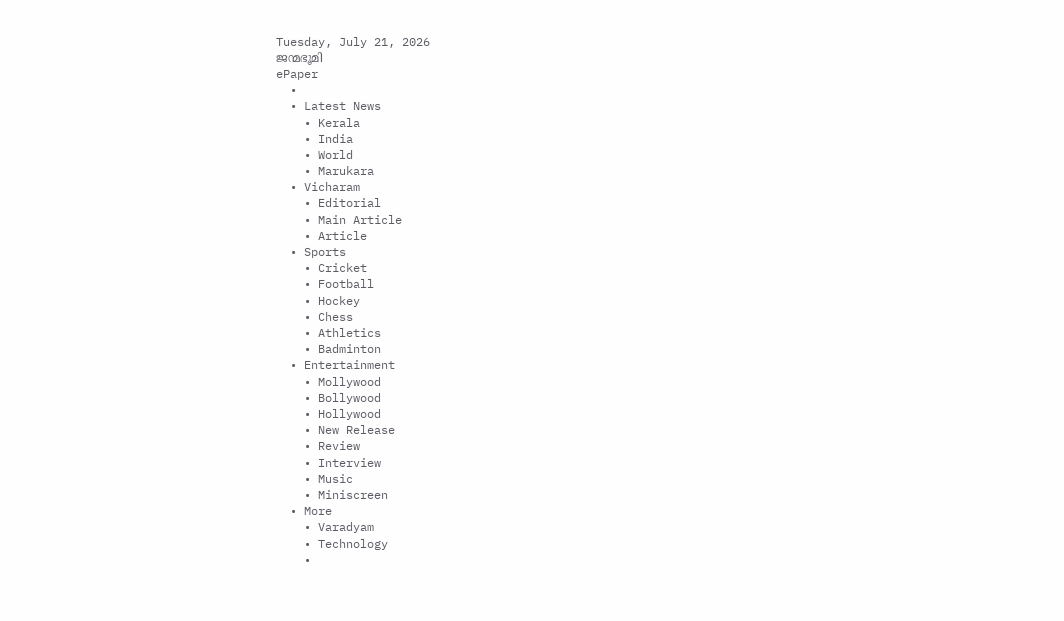Tuesday, July 21, 2026
ജന്മഭൂമി
ePaper
  •
  • Latest News
    • Kerala
    • India
    • World
    • Marukara
  • Vicharam
    • Editorial
    • Main Article
    • Article
  • Sports
    • Cricket
    • Football
    • Hockey
    • Chess
    • Athletics
    • Badminton
  • Entertainment
    • Mollywood
    • Bollywood
    • Hollywood
    • New Release
    • Review
    • Interview
    • Music
    • Miniscreen
  • More
    • Varadyam
    • Technology
    •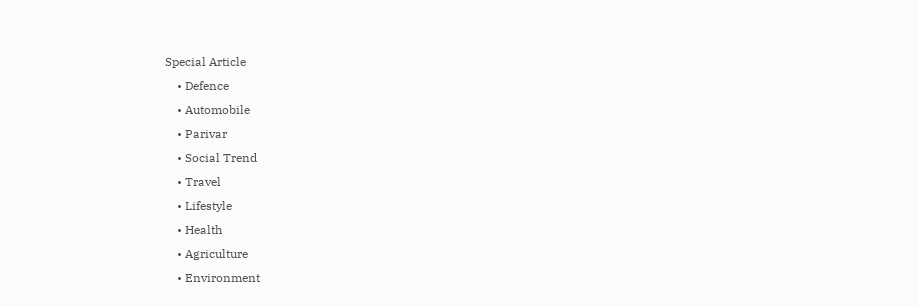Special Article
    • Defence
    • Automobile
    • Parivar
    • Social Trend
    • Travel
    • Lifestyle
    • Health
    • Agriculture
    • Environment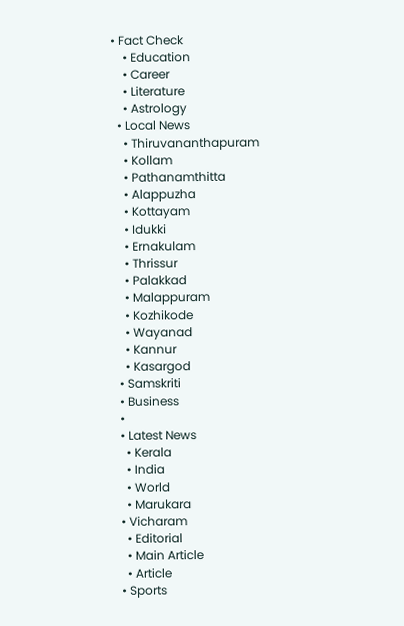• Fact Check
    • Education
    • Career
    • Literature
    • Astrology
  • Local News
    • Thiruvananthapuram
    • Kollam
    • Pathanamthitta
    • Alappuzha
    • Kottayam
    • Idukki
    • Ernakulam
    • Thrissur
    • Palakkad
    • Malappuram
    • Kozhikode
    • Wayanad
    • Kannur
    • Kasargod
  • Samskriti
  • Business
  •
  • Latest News
    • Kerala
    • India
    • World
    • Marukara
  • Vicharam
    • Editorial
    • Main Article
    • Article
  • Sports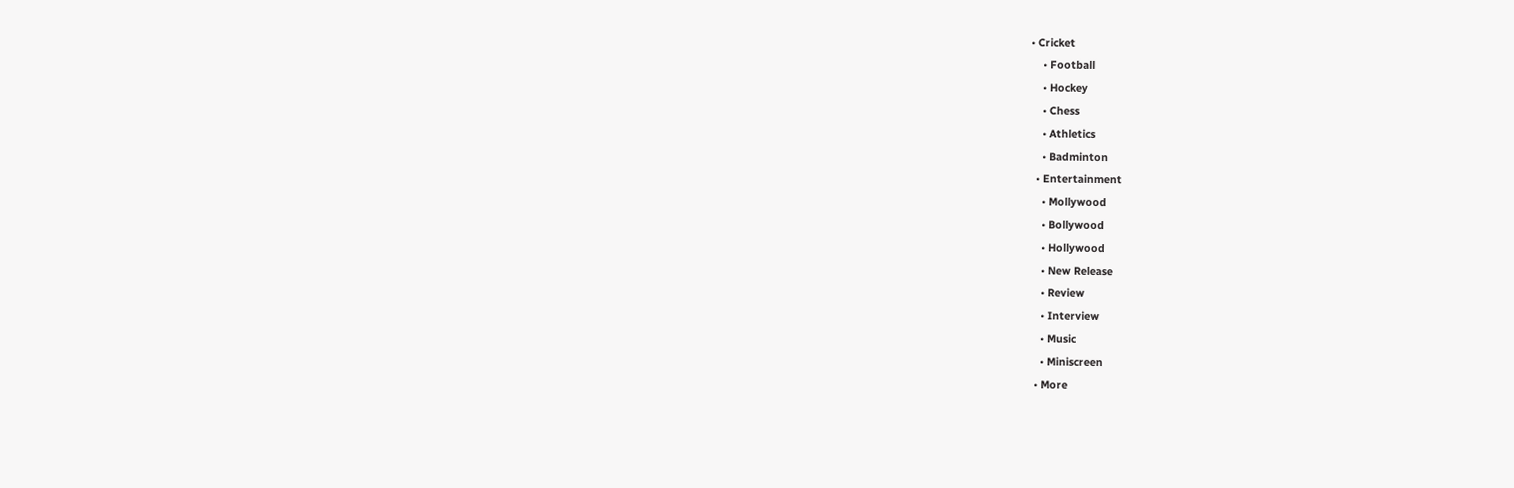• Cricket
    • Football
    • Hockey
    • Chess
    • Athletics
    • Badminton
  • Entertainment
    • Mollywood
    • Bollywood
    • Hollywood
    • New Release
    • Review
    • Interview
    • Music
    • Miniscreen
  • More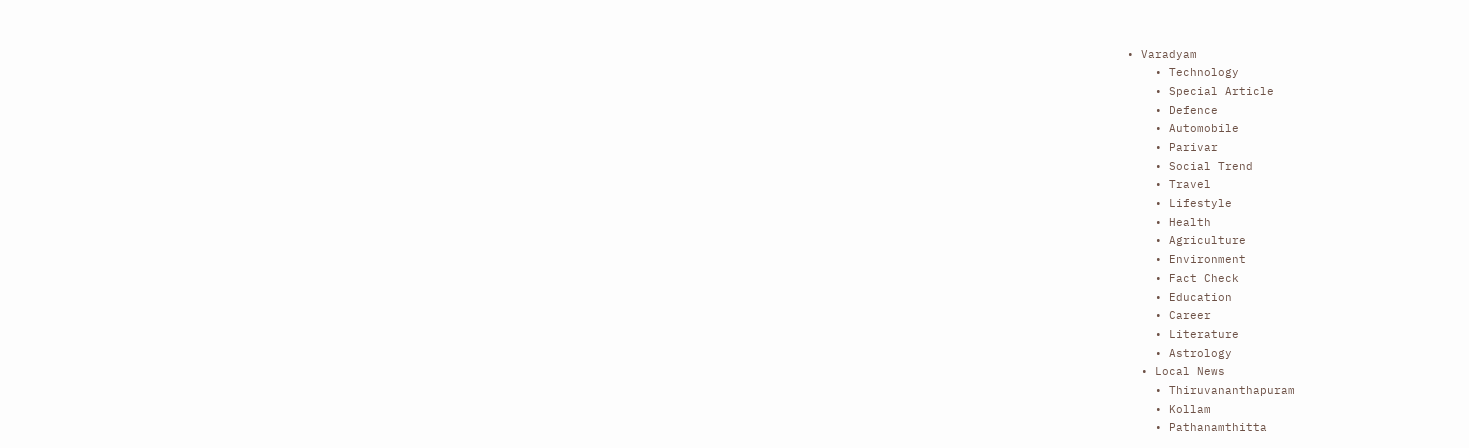• Varadyam
    • Technology
    • Special Article
    • Defence
    • Automobile
    • Parivar
    • Social Trend
    • Travel
    • Lifestyle
    • Health
    • Agriculture
    • Environment
    • Fact Check
    • Education
    • Career
    • Literature
    • Astrology
  • Local News
    • Thiruvananthapuram
    • Kollam
    • Pathanamthitta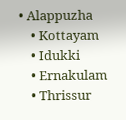• Alappuzha
    • Kottayam
    • Idukki
    • Ernakulam
    • Thrissur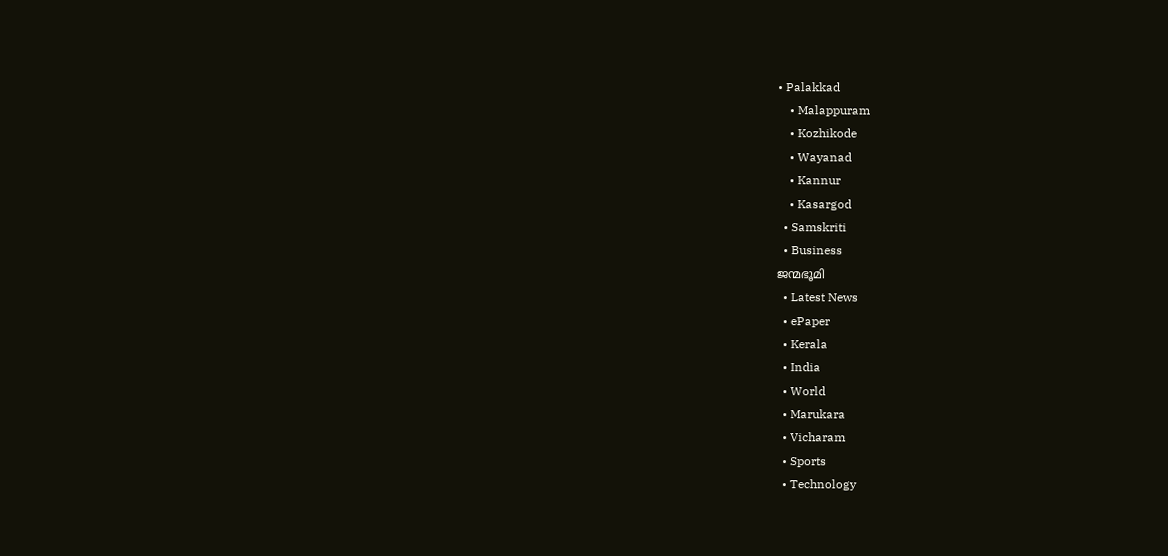• Palakkad
    • Malappuram
    • Kozhikode
    • Wayanad
    • Kannur
    • Kasargod
  • Samskriti
  • Business
ജന്മഭൂമി
  • Latest News
  • ePaper
  • Kerala
  • India
  • World
  • Marukara
  • Vicharam
  • Sports
  • Technology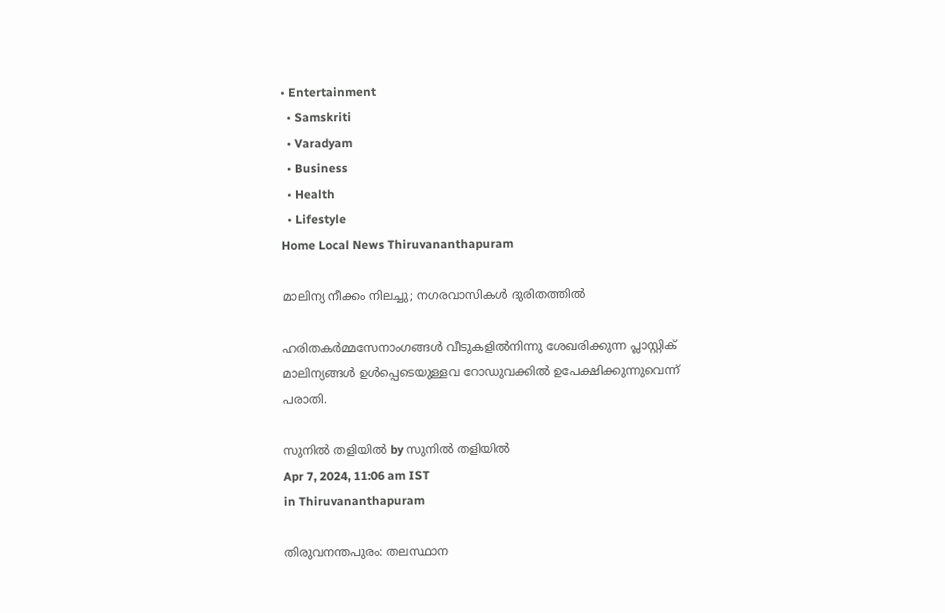• Entertainment
  • Samskriti
  • Varadyam
  • Business
  • Health
  • Lifestyle
Home Local News Thiruvananthapuram

മാലിന്യ നീക്കം നിലച്ചു; നഗരവാസികള്‍ ദുരിതത്തില്‍

ഹരിതകര്‍മ്മസേനാംഗങ്ങള്‍ വീടുകളില്‍നിന്നു ശേഖരിക്കുന്ന പ്ലാസ്റ്റിക് മാലിന്യങ്ങള്‍ ഉള്‍പ്പെടെയുള്ളവ റോഡുവക്കില്‍ ഉപേക്ഷിക്കുന്നുവെന്ന് പരാതി.

സുനില്‍ തളിയില്‍ by സുനില്‍ തളിയില്‍
Apr 7, 2024, 11:06 am IST
in Thiruvananthapuram

തിരുവനന്തപുരം: തലസ്ഥാന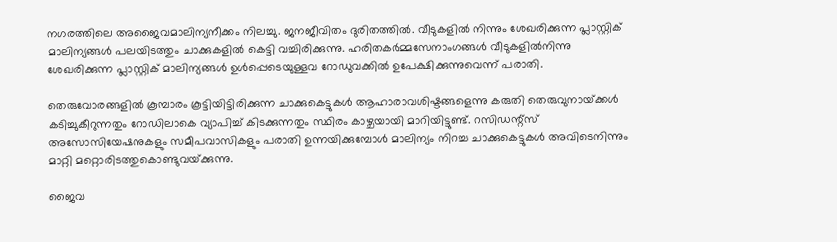നഗരത്തിലെ അജൈവമാലിന്യനീക്കം നിലച്ചു. ജനജീവിതം ദുരിതത്തില്‍. വീടുകളില്‍ നിന്നും ശേഖരിക്കുന്ന പ്ലാസ്റ്റിക് മാലിന്യങ്ങള്‍ പലയിടത്തും ചാക്കുകളില്‍ കെട്ടി വച്ചിരിക്കുന്നു. ഹരിതകര്‍മ്മസേനാംഗങ്ങള്‍ വീടുകളില്‍നിന്നു ശേഖരിക്കുന്ന പ്ലാസ്റ്റിക് മാലിന്യങ്ങള്‍ ഉള്‍പ്പെടെയുള്ളവ റോഡുവക്കില്‍ ഉപേക്ഷിക്കുന്നുവെന്ന് പരാതി.

തെരുവോരങ്ങളില്‍ കൂമ്പാരം കൂട്ടിയിട്ടിരിക്കുന്ന ചാക്കുകെട്ടുകള്‍ ആഹാരാവശിഷ്ടങ്ങളെന്നു കരുതി തെരുവുനായ്‌ക്കള്‍ കടിച്ചുകീറുന്നതും റോഡിലാകെ വ്യാപിച്ച് കിടക്കുന്നതും സ്ഥിരം കാഴ്ചയായി മാറിയിട്ടുണ്ട്. റസിഡന്റ്‌സ് അസോസിയേഷനുകളും സമീപവാസികളും പരാതി ഉന്നയിക്കുമ്പോള്‍ മാലിന്യം നിറച്ച ചാക്കുകെട്ടുകള്‍ അവിടെനിന്നും മാറ്റി മറ്റൊരിടത്തുകൊണ്ടുവയ്‌ക്കുന്നു.

ജൈവ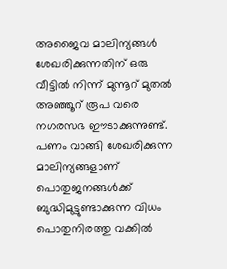അജൈവ മാലിന്യങ്ങള്‍ ശേഖരിക്കുന്നതിന് ഒരു വീട്ടില്‍ നിന്ന് മുന്നൂറ് മുതല്‍ അഞ്ഞൂറ് രൂപ വരെ നഗരസഭ ഈടാക്കുന്നുണ്ട്. പണം വാങ്ങി ശേഖരിക്കുന്ന മാലിന്യങ്ങളാണ് പൊതുജനങ്ങള്‍ക്ക് ബുദ്ധിമുട്ടുണ്ടാക്കുന്ന വിധം പൊതുനിരത്തു വക്കില്‍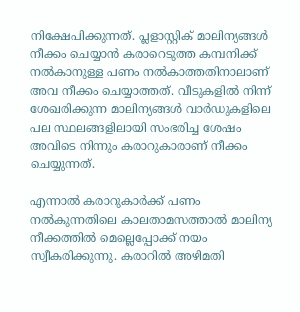നിക്ഷേപിക്കുന്നത്. പ്ലളാസ്റ്റിക് മാലിന്യങ്ങള്‍ നീക്കം ചെയ്യാന്‍ കരാറെടുത്ത കമ്പനിക്ക് നല്‍കാനുള്ള പണം നല്‍കാത്തതിനാലാണ് അവ നീക്കം ചെയ്യാത്തത്. വീടുകളില്‍ നിന്ന് ശേഖരിക്കുന്ന മാലിന്യങ്ങള്‍ വാര്‍ഡുകളിലെ പല സ്ഥലങ്ങളിലായി സംഭരിച്ച ശേഷം അവിടെ നിന്നും കരാറുകാരാണ് നീക്കം ചെയ്യുന്നത്.

എന്നാല്‍ കരാറുകാര്‍ക്ക് പണം നല്‍കുന്നതിലെ കാലതാമസത്താല്‍ മാലിന്യ നീക്കത്തില്‍ മെല്ലെപ്പോക്ക് നയം സ്വീകരിക്കുന്നു. കരാറില്‍ അഴിമതി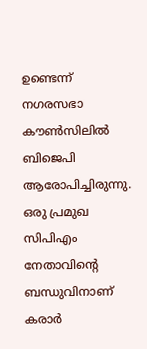ഉണ്ടെന്ന് നഗരസഭാ കൗണ്‍സിലില്‍ ബിജെപി ആരോപിച്ചിരുന്നു. ഒരു പ്രമുഖ സിപിഎം നേതാവിന്റെ ബന്ധുവിനാണ് കരാര്‍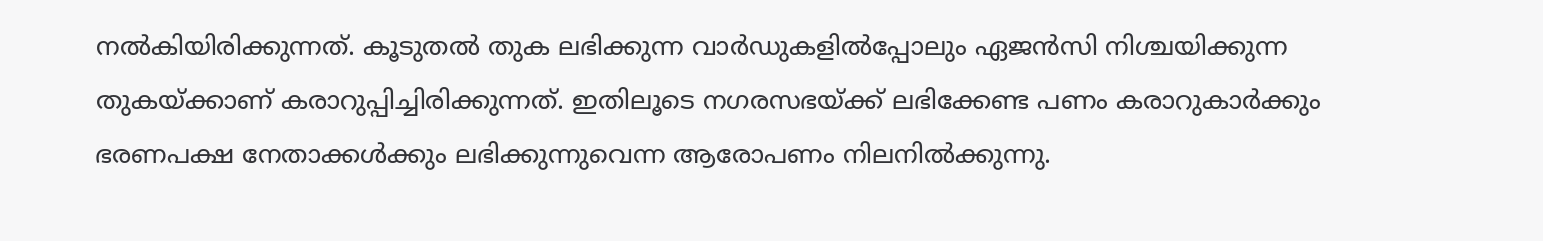നല്‍കിയിരിക്കുന്നത്. കൂടുതല്‍ തുക ലഭിക്കുന്ന വാര്‍ഡുകളില്‍പ്പോലും ഏജന്‍സി നിശ്ചയിക്കുന്ന തുകയ്‌ക്കാണ് കരാറുപ്പിച്ചിരിക്കുന്നത്. ഇതിലൂടെ നഗരസഭയ്‌ക്ക് ലഭിക്കേണ്ട പണം കരാറുകാര്‍ക്കും ഭരണപക്ഷ നേതാക്കള്‍ക്കും ലഭിക്കുന്നുവെന്ന ആരോപണം നിലനില്‍ക്കുന്നു.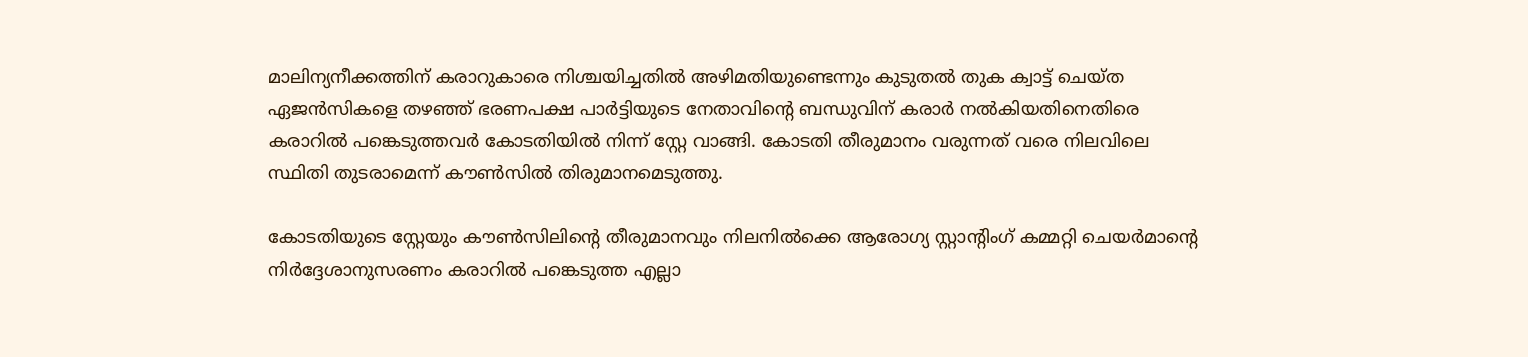മാലിന്യനീക്കത്തിന് കരാറുകാരെ നിശ്ചയിച്ചതില്‍ അഴിമതിയുണ്ടെന്നും കുടുതല്‍ തുക ക്വാട്ട് ചെയ്ത ഏജന്‍സികളെ തഴഞ്ഞ് ഭരണപക്ഷ പാര്‍ട്ടിയുടെ നേതാവിന്റെ ബന്ധുവിന് കരാര്‍ നല്‍കിയതിനെതിരെ കരാറില്‍ പങ്കെടുത്തവര്‍ കോടതിയില്‍ നിന്ന് സ്റ്റേ വാങ്ങി. കോടതി തീരുമാനം വരുന്നത് വരെ നിലവിലെ സ്ഥിതി തുടരാമെന്ന് കൗണ്‍സില്‍ തിരുമാനമെടുത്തു.

കോടതിയുടെ സ്റ്റേയും കൗണ്‍സിലിന്റെ തീരുമാനവും നിലനില്‍ക്കെ ആരോഗ്യ സ്റ്റാന്റിംഗ് കമ്മറ്റി ചെയര്‍മാന്റെ നിര്‍ദ്ദേശാനുസരണം കരാറില്‍ പങ്കെടുത്ത എല്ലാ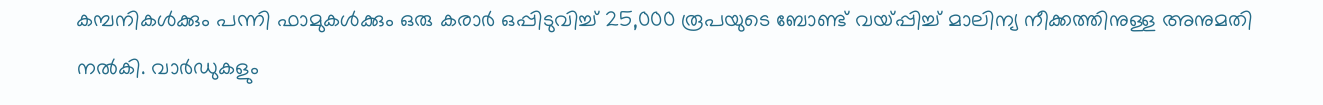കമ്പനികള്‍ക്കും പന്നി ഫാമുകള്‍ക്കും ഒരു കരാര്‍ ഒപ്പിടുവിച്ച് 25,000 രൂപയുടെ ബോണ്ട് വയ്‌പ്പിച്ച് മാലിന്യ നീക്കത്തിനുള്ള അനുമതി നല്‍കി. വാര്‍ഡുകളും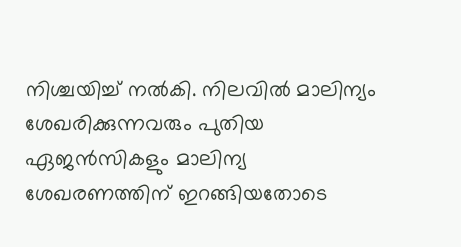നിശ്ചയിച്ച് നല്‍കി. നിലവില്‍ മാലിന്യം ശേഖരിക്കുന്നവരും പുതിയ ഏജന്‍സികളും മാലിന്യ ശേഖരണത്തിന് ഇറങ്ങിയതോടെ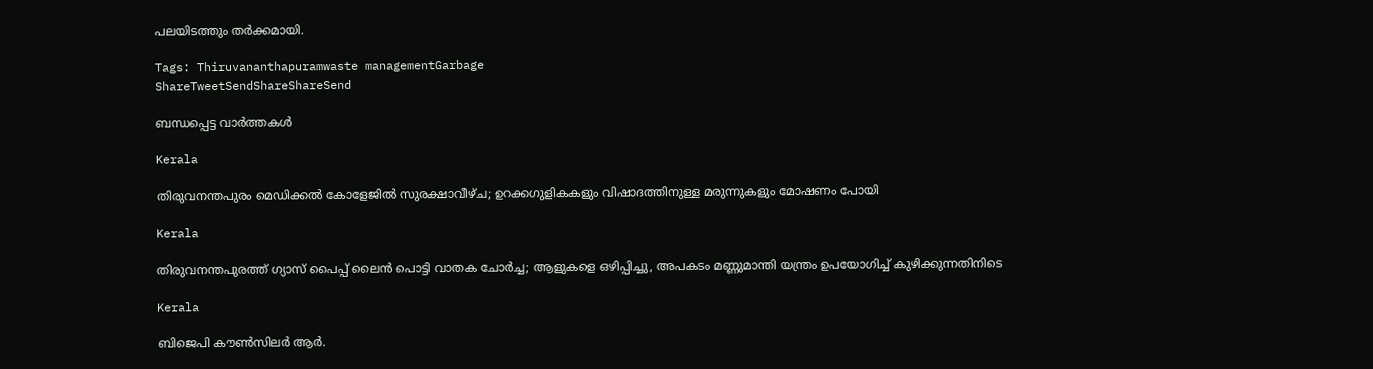പലയിടത്തും തര്‍ക്കമായി.

Tags: Thiruvananthapuramwaste managementGarbage
ShareTweetSendShareShareSend

ബന്ധപ്പെട്ട വാര്‍ത്തകള്‍

Kerala

തിരുവനന്തപുരം മെഡിക്കൽ കോളേജിൽ സുരക്ഷാവീഴ്ച; ഉറക്കഗുളികകളും വിഷാദത്തിനുള്ള മരുന്നുകളും മോഷണം പോയി

Kerala

തിരുവനന്തപുരത്ത് ഗ്യാസ് പൈപ്പ് ലൈൻ പൊട്ടി വാതക ചോർച്ച; ആളുകളെ ഒഴിപ്പിച്ചു, അപകടം മണ്ണുമാന്തി യന്ത്രം ഉപയോഗിച്ച് കുഴിക്കുന്നതിനിടെ

Kerala

ബിജെപി കൗൺസിലർ ആർ.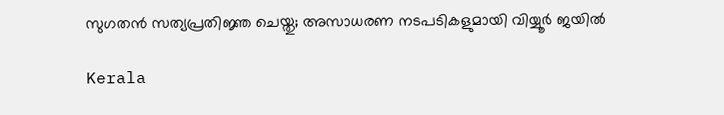സുഗതൻ സത്യപ്രതിജ്ഞ ചെയ്തു; അസാധരണ നടപടികളുമായി വിയ്യൂർ ജയിൽ

Kerala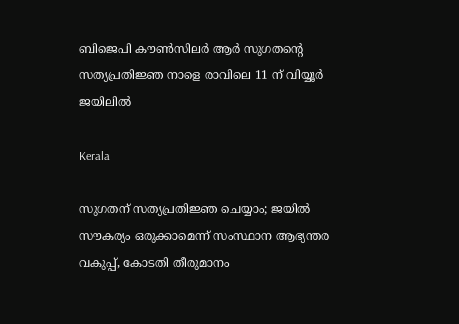ബിജെപി കൗൺസിലർ ആർ സുഗതന്റെ സത്യപ്രതിജ്ഞ നാളെ രാവിലെ 11 ന് വിയ്യൂർ ജയിലിൽ

Kerala

സുഗതന് സത്യപ്രതിജ്ഞ ചെയ്യാം; ജയിൽ സൗകര്യം ഒരുക്കാമെന്ന് സംസ്ഥാന ആഭ്യന്തര വകുപ്പ്, കോടതി തീരുമാനം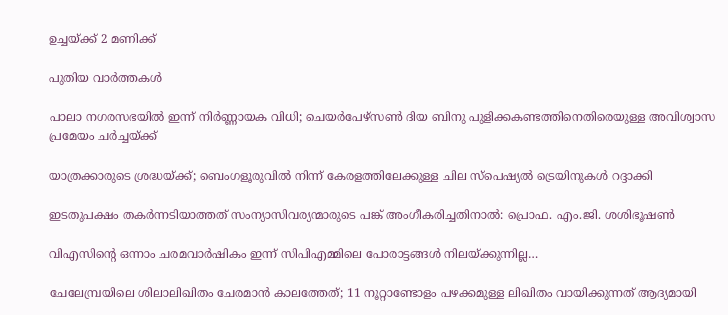ഉച്ചയ്‌ക്ക് 2 മണിക്ക്

പുതിയ വാര്‍ത്തകള്‍

പാലാ നഗരസഭയിൽ ഇന്ന് നിർണ്ണായക വിധി; ചെയർപേഴ്‌സൺ ദിയ ബിനു പുളിക്കകണ്ടത്തിനെതിരെയുള്ള അവിശ്വാസ പ്രമേയം ചർച്ചയ്‌ക്ക്

യാത്രക്കാരുടെ ശ്രദ്ധയ്‌ക്ക്; ബെംഗളൂരുവിൽ നിന്ന് കേരളത്തിലേക്കുള്ള ചില സ്പെഷ്യല്‍ ട്രെയിനുകള്‍ റദ്ദാക്കി

ഇടതുപക്ഷം തകര്‍ന്നടിയാത്തത് സംന്യാസിവര്യന്മാരുടെ പങ്ക് അംഗീകരിച്ചതിനാല്‍: പ്രൊഫ. എം.ജി. ശശിഭൂഷണ്‍

വിഎസിന്റെ ഒന്നാം ചരമവാര്‍ഷികം ഇന്ന് സിപിഎമ്മിലെ പോരാട്ടങ്ങള്‍ നിലയ്‌ക്കുന്നില്ല…

ചേലേമ്പ്രയിലെ ശിലാലിഖിതം ചേരമാന്‍ കാലത്തേത്; 11 നൂറ്റാണ്ടോളം പഴക്കമുള്ള ലിഖിതം വായിക്കുന്നത് ആദ്യമായി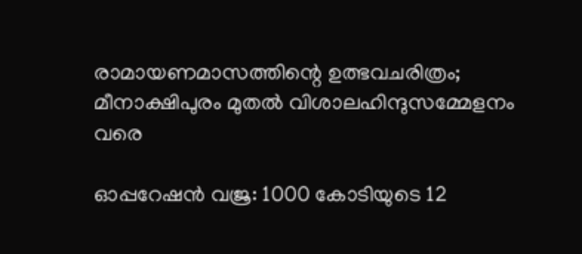രാമായണമാസത്തിന്റെ ഉത്ഭവചരിത്രം; മീനാക്ഷിപുരം മുതല്‍ വിശാലഹിന്ദുസമ്മേളനം വരെ

ഓപ്പറേഷൻ വജ്ര: 1000 കോടിയുടെ 12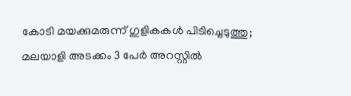കോടി മയക്കുമരുന്ന് ഗുളികകൾ പിടിച്ചെടുത്തു; മലയാളി അടക്കം 3 പേർ അറസ്റ്റിൽ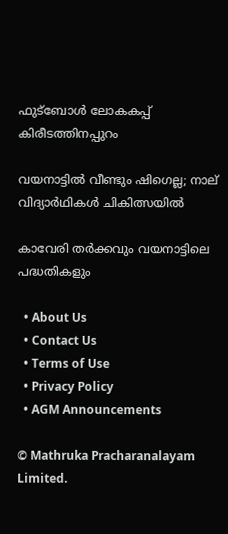ഫുട്‌ബോള്‍ ലോകകപ്പ് കിരീടത്തിനപ്പുറം

വയനാട്ടിൽ വീണ്ടും ഷിഗെല്ല; നാല് വിദ്യാർഥികൾ ചികിത്സയിൽ

കാവേരി തര്‍ക്കവും വയനാട്ടിലെ പദ്ധതികളും

  • About Us
  • Contact Us
  • Terms of Use
  • Privacy Policy
  • AGM Announcements

© Mathruka Pracharanalayam Limited.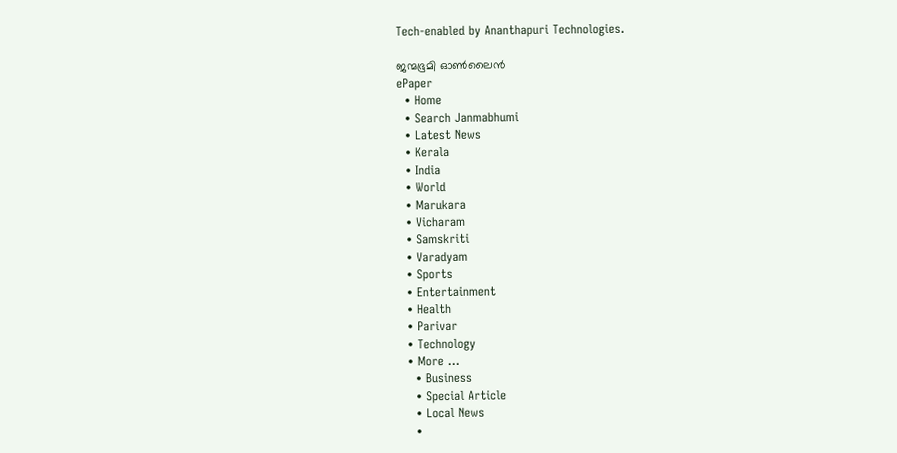Tech-enabled by Ananthapuri Technologies.

ജന്മഭൂമി ഓണ്‍ലൈന്‍
ePaper
  • Home
  • Search Janmabhumi
  • Latest News
  • Kerala
  • India
  • World
  • Marukara
  • Vicharam
  • Samskriti
  • Varadyam
  • Sports
  • Entertainment
  • Health
  • Parivar
  • Technology
  • More …
    • Business
    • Special Article
    • Local News
    •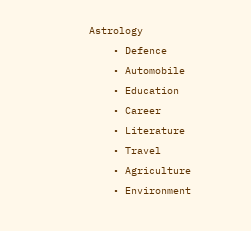Astrology
    • Defence
    • Automobile
    • Education
    • Career
    • Literature
    • Travel
    • Agriculture
    • Environment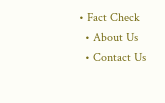• Fact Check
  • About Us
  • Contact Us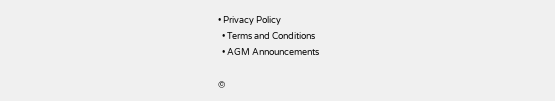• Privacy Policy
  • Terms and Conditions
  • AGM Announcements

©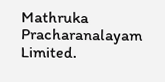Mathruka Pracharanalayam Limited.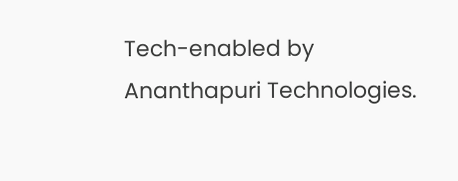Tech-enabled by Ananthapuri Technologies.